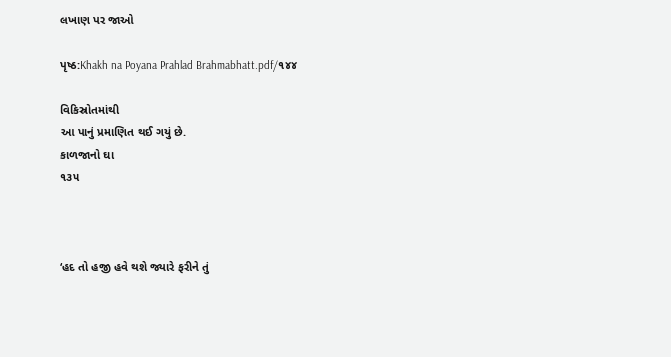લખાણ પર જાઓ

પૃષ્ઠ:Khakh na Poyana Prahlad Brahmabhatt.pdf/૧૪૪

વિકિસ્રોતમાંથી
આ પાનું પ્રમાણિત થઈ ગયું છે.
કાળજાનો ઘા
૧૩૫



‘હદ તો હજી હવે થશે જ્યારે ફરીને તું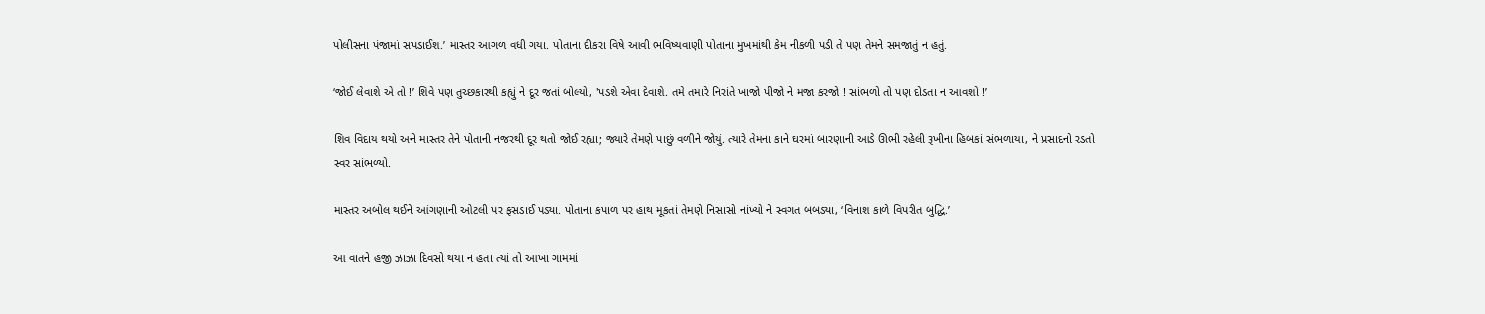પોલીસના પંજામાં સપડાઈશ.’ માસ્તર આગળ વધી ગયા. પોતાના દીકરા વિષે આવી ભવિષ્યવાણી પોતાના મુખમાંથી કેમ નીકળી પડી તે પણ તેમને સમજાતું ન હતું.

‘જોઈ લેવાશે એ તો !’ શિવે પણ તુચ્છકારથી કહ્યું ને દૂર જતાં બોલ્યો, 'પડશે એવા દેવાશે. તમે તમારે નિરાંતે ખાજો પીજો ને મજા કરજો ! સાંભળો તો પણ દોડતા ન આવશો !’

શિવ વિદાય થયો અને માસ્તર તેને પોતાની નજરથી દૂર થતો જોઈ રહ્યા; જ્યારે તેમણે પાછું વળીને જોયું. ત્યારે તેમના કાને ઘરમાં બારણાની આડે ઊભી રહેલી રૂખીના હિબકાં સંભળાયા, ને પ્રસાદનો રડતો સ્વર સાંભળ્યો.

માસ્તર અબોલ થઈને આંગણાની ઓટલી પર ફસડાઈ પડ્યા. પોતાના કપાળ પર હાથ મૂકતાં તેમણે નિસાસો નાંખ્યો ને સ્વગત બબડ્યા, ‘વિનાશ કાળે વિપરીત બુદ્ધિ.’

આ વાતને હજી ઝાઝા દિવસો થયા ન હતા ત્યાં તો આખા ગામમાં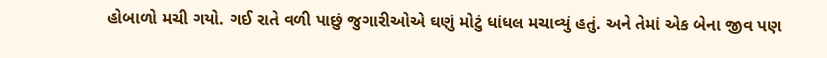હોબાળો મચી ગયો. ગઈ રાતે વળી પાછું જુગારીઓએ ઘણું મોટું ધાંધલ મચાવ્યું હતું. અને તેમાં એક બેના જીવ પણ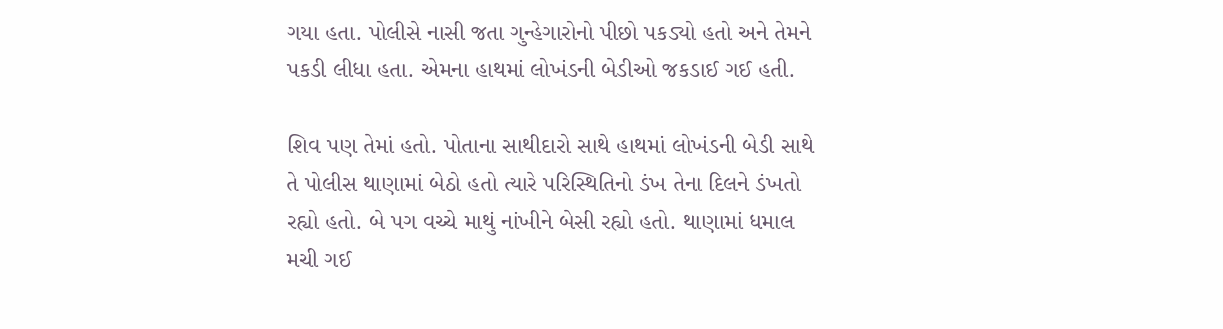ગયા હતા. પોલીસે નાસી જતા ગુન્હેગારોનો પીછો પકડ્યો હતો અને તેમને પકડી લીધા હતા. એમના હાથમાં લોખંડની બેડીઓ જકડાઈ ગઈ હતી.

શિવ પણ તેમાં હતો. પોતાના સાથીદારો સાથે હાથમાં લોખંડની બેડી સાથે તે પોલીસ થાણામાં બેઠો હતો ત્યારે પરિસ્થિતિનો ડંખ તેના દિલને ડંખતો રહ્યો હતો. બે પગ વચ્ચે માથું નાંખીને બેસી રહ્યો હતો. થાણામાં ધમાલ મચી ગઈ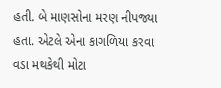હતી. બે માણસોના મરણ નીપજ્યા હતા. એટલે એના કાગળિયા કરવા વડા મથકેથી મોટા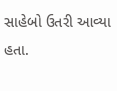સાહેબો ઉતરી આવ્યા હતા.